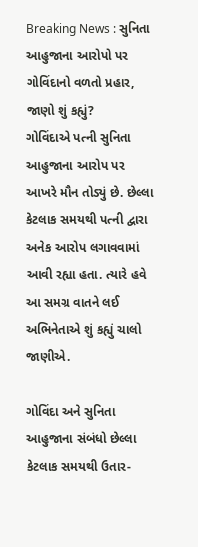Breaking News : સુનિતા આહુજાના આરોપો પર ગોવિંદાનો વળતો પ્રહાર, જાણો શું કહ્યું?
ગોવિંદાએ પત્ની સુનિતા આહુજાના આરોપ પર આખરે મૌન તોડ્યું છે. છેલ્લા કેટલાક સમયથી પત્ની દ્વારા અનેક આરોપ લગાવવામાં આવી રહ્યા હતા. ત્યારે હવે આ સમગ્ર વાતને લઈ અભિનેતાએ શું કહ્યું ચાલો જાણીએ.

ગોવિંદા અને સુનિતા આહુજાના સંબંધો છેલ્લા કેટલાક સમયથી ઉતાર-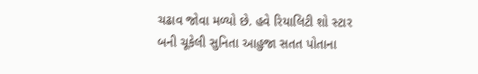ચઢાવ જોવા મળ્યો છે. હવે રિયાલિટી શો સ્ટાર બની ચૂકેલી સુનિતા આહુજા સતત પોતાના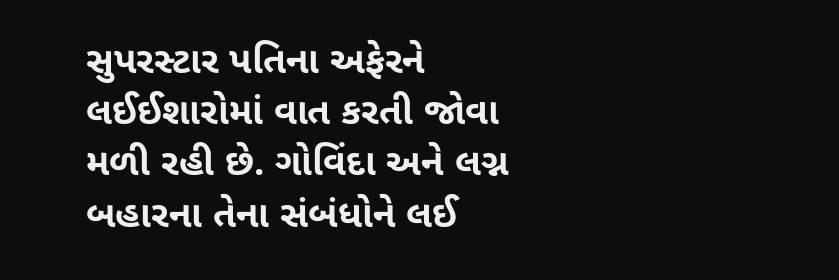સુપરસ્ટાર પતિના અફેરને લઈઈશારોમાં વાત કરતી જોવા મળી રહી છે. ગોવિંદા અને લગ્ન બહારના તેના સંબંધોને લઈ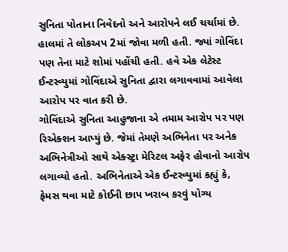સુનિતા પોતાના નિવેદનો અને આરોપને લઈ ચર્ચામાં છે. હાલમાં તે લોકઅપ 2માં જોવા મળી હતી. જ્યાં ગોવિંદા પણ તેના માટે શોમાં પહોંચી હતી. હવે એક લેટેસ્ટ ઈન્ટરવ્યુમાં ગોવિંદાએ સુનિતા દ્વારા લગાવવામાં આવેલા આરોપ પર વાત કરી છે.
ગોવિંદાએ સુનિતા આહુજાના એ તમામ આરોપ પર પણ રિએક્શન આપ્યું છે. જેમાં તેમણે અભિનેતા પર અનેક અભિનેત્રીઓ સાથે એક્સ્ટ્રા મેરિટલ અફેર હોવાનો આરોપ લગાવ્યો હતો. અભિનેતાએ એક ઈન્ટરવ્યુમાં કહ્યું કે, ફેમસ થવા માટે કોઈની છાપ ખરાબ કરવું યોગ્ય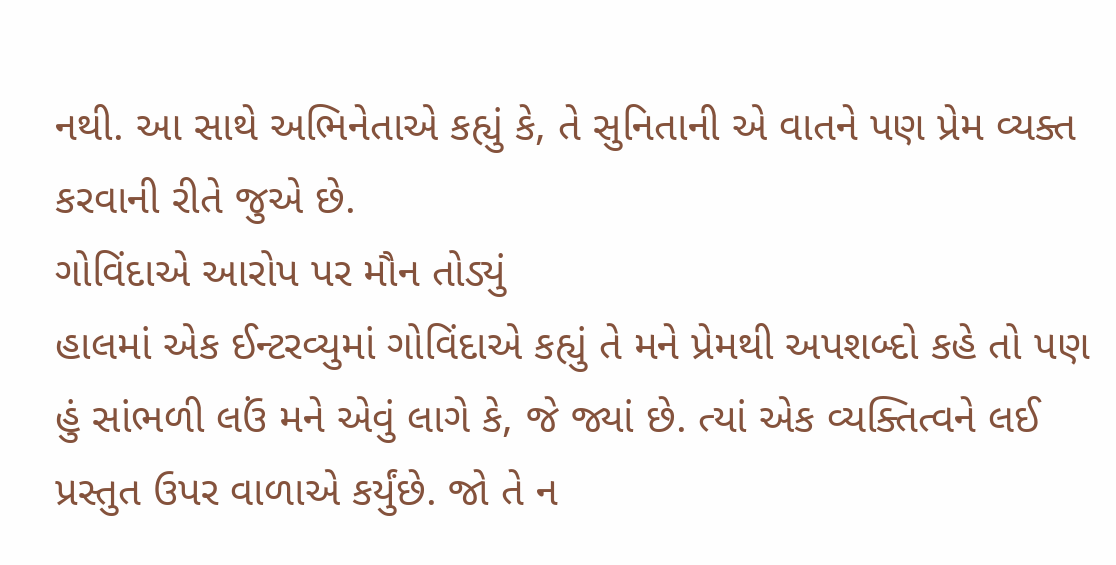નથી. આ સાથે અભિનેતાએ કહ્યું કે, તે સુનિતાની એ વાતને પણ પ્રેમ વ્યક્ત કરવાની રીતે જુએ છે.
ગોવિંદાએ આરોપ પર મૌન તોડ્યું
હાલમાં એક ઈન્ટરવ્યુમાં ગોવિંદાએ કહ્યું તે મને પ્રેમથી અપશબ્દો કહે તો પણ હું સાંભળી લઉં મને એવું લાગે કે, જે જ્યાં છે. ત્યાં એક વ્યક્તિત્વને લઈ પ્રસ્તુત ઉપર વાળાએ કર્યુંછે. જો તે ન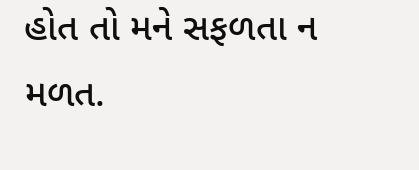હોત તો મને સફળતા ન મળત.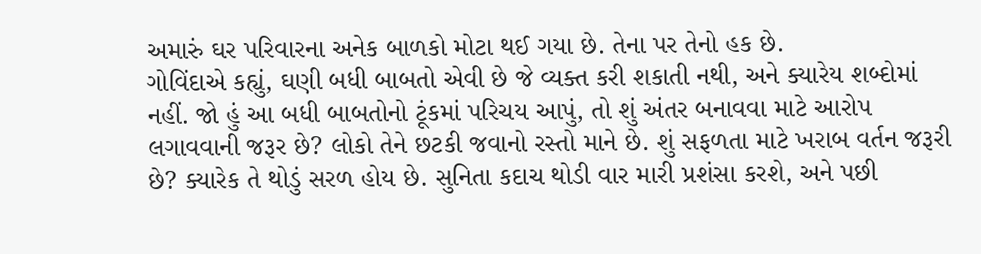અમારું ઘર પરિવારના અનેક બાળકો મોટા થઈ ગયા છે. તેના પર તેનો હક છે.
ગોવિંદાએ કહ્યું, ઘણી બધી બાબતો એવી છે જે વ્યક્ત કરી શકાતી નથી, અને ક્યારેય શબ્દોમાં નહીં. જો હું આ બધી બાબતોનો ટૂંકમાં પરિચય આપું, તો શું અંતર બનાવવા માટે આરોપ લગાવવાની જરૂર છે? લોકો તેને છટકી જવાનો રસ્તો માને છે. શું સફળતા માટે ખરાબ વર્તન જરૂરી છે? ક્યારેક તે થોડું સરળ હોય છે. સુનિતા કદાચ થોડી વાર મારી પ્રશંસા કરશે, અને પછી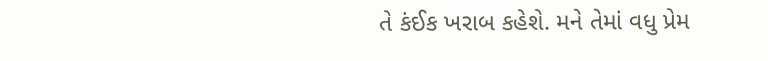તે કંઈક ખરાબ કહેશે. મને તેમાં વધુ પ્રેમ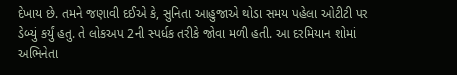દેખાય છે. તમને જણાવી દઈએ કે, સુનિતા આહુજાએ થોડા સમય પહેલા ઓટીટી પર ડેબ્યું કર્યું હતુ. તે લોકઅપ 2ની સ્પર્ધક તરીકે જોવા મળી હતી. આ દરમિયાન શોમાં અભિનેતા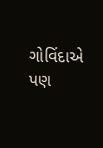ગોવિંદાએ પણ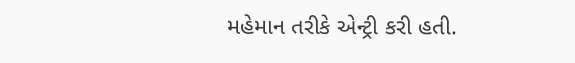મહેમાન તરીકે એન્ટ્રી કરી હતી.